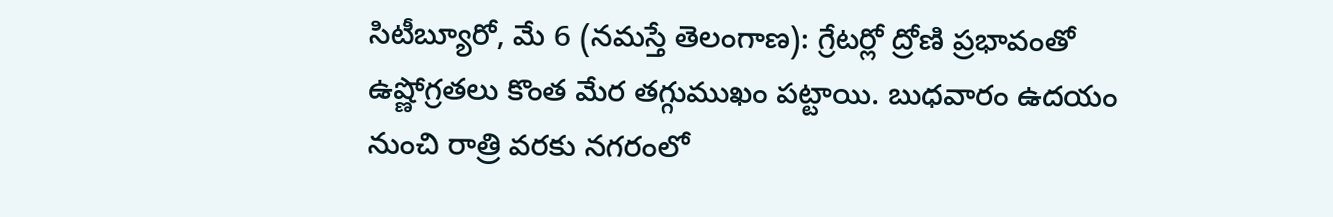సిటీబ్యూరో, మే 6 (నమస్తే తెలంగాణ): గ్రేటర్లో ద్రోణి ప్రభావంతో ఉష్ణోగ్రతలు కొంత మేర తగ్గుముఖం పట్టాయి. బుధవారం ఉదయం నుంచి రాత్రి వరకు నగరంలో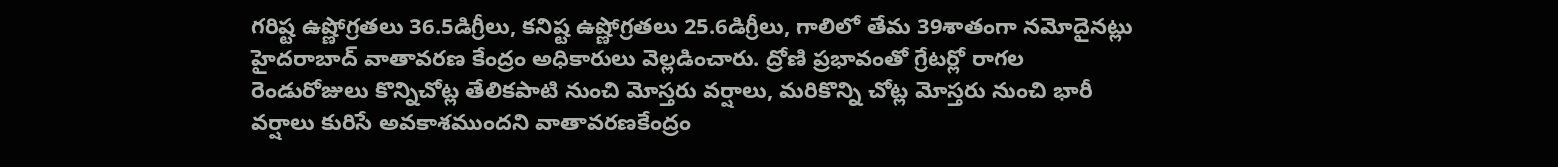గరిష్ట ఉష్ణోగ్రతలు 36.5డిగ్రీలు, కనిష్ట ఉష్ణోగ్రతలు 25.6డిగ్రీలు, గాలిలో తేమ 39శాతంగా నమోదైనట్లు హైదరాబాద్ వాతావరణ కేంద్రం అధికారులు వెల్లడించారు. ద్రోణి ప్రభావంతో గ్రేటర్లో రాగల రెండురోజులు కొన్నిచోట్ల తేలికపాటి నుంచి మోస్తరు వర్షాలు, మరికొన్ని చోట్ల మోస్తరు నుంచి భారీ వర్షాలు కురిసే అవకాశముందని వాతావరణకేంద్రం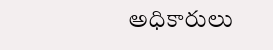అధికారులు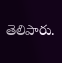తెలిపారు.